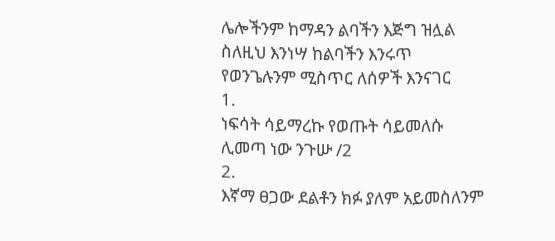ሌሎችንም ከማዳን ልባችን እጅግ ዝሏል
ስለዚህ እንነሣ ከልባችን እንሩጥ
የወንጌሉንም ሚስጥር ለሰዎች እንናገር
1.
ነፍሳት ሳይማረኩ የወጡት ሳይመለሱ
ሊመጣ ነው ንጉሡ /2
2.
እኛማ ፀጋው ደልቶን ክፉ ያለም አይመስለንም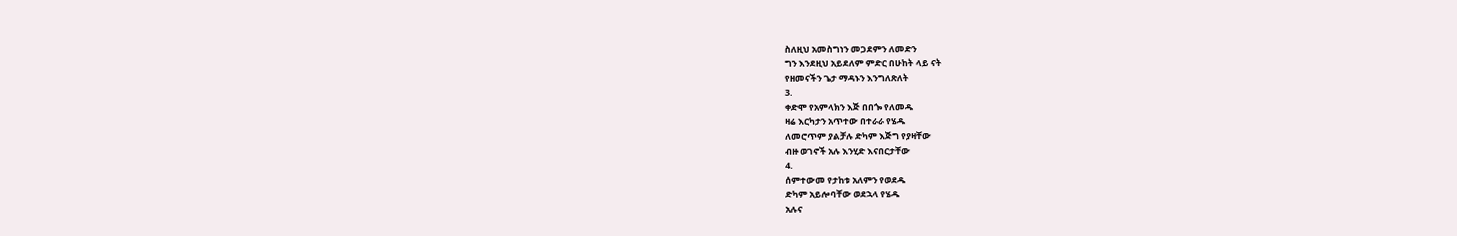ስለዚህ አመስግነን መጋደምን ለመድን
ግን እንደዚህ አይደለም ምድር በሁከት ላይ ናት
የዘመናችን ጌታ ማዳኑን እንግለጽለት
3.
ቀድሞ የአምላክን እጅ በበጐ የለመዱ
ዛሬ እርካታን አጥተው በተራራ የሄዱ
ለመሮጥም ያልቻሉ ድካም እጅግ የያዛቸው
ብዙ ወገኖች አሉ እንሂድ እናበርታቸው
4.
ሰምተውመ የታከቱ አለምን የወደዱ
ድካም አይሎባቸው ወደኋላ የሄዱ
አሉና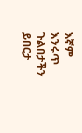እኛም እንሩጥ ጉልበታችን ይበርታ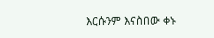እርሱንም እናስበው ቀኑ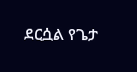ደርሷል የጌታ